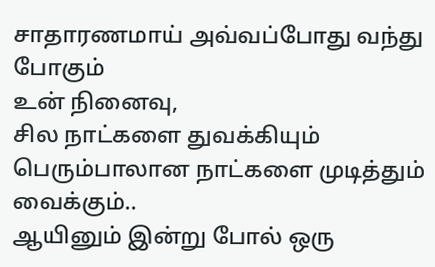சாதாரணமாய் அவ்வப்போது வந்து போகும்
உன் நினைவு,
சில நாட்களை துவக்கியும்
பெரும்பாலான நாட்களை முடித்தும் வைக்கும்..
ஆயினும் இன்று போல் ஒரு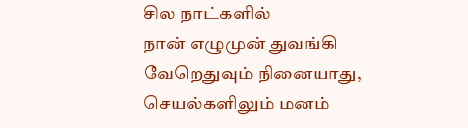சில நாட்களில்
நான் எழுமுன் துவங்கி
வேறெதுவும் நினையாது,
செயல்களிலும் மனம்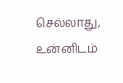செல்லாது,
உன்னிடம்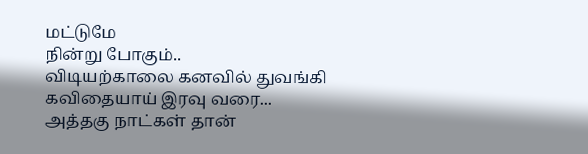மட்டுமே
நின்று போகும்..
விடியற்காலை கனவில் துவங்கி
கவிதையாய் இரவு வரை...
அத்தகு நாட்கள் தான்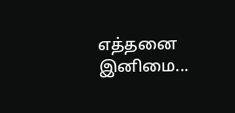எத்தனை இனிமை...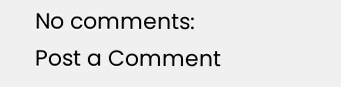No comments:
Post a Comment